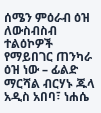ሰሜን ምዕራብ ዕዝ ለውስብስብ ተልዕኮዎች የማይበገር ጠንካራ ዕዝ ነው – ፊልድ ማርሻል ብርሃኑ ጁላ
አዲስ አበባ፣ ነሐሴ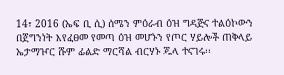14፣ 2016 (ኤፍ ቢ ሲ) ሰሜን ምዕራብ ዕዝ ግዳጅና ተልዕኮውን በጀግንነት እየፈፀመ የመጣ ዕዝ መሆኑን የጦር ሃይሎች ጠቅላይ ኤታማዦር ሹም ፊልድ ማርሻል ብርሃኑ ጁላ ተናገሩ፡፡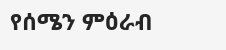የሰሜን ምዕራብ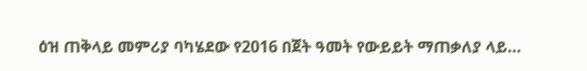ዕዝ ጠቅላይ መምሪያ ባካሄደው የ2016 በጀት ዓመት የውይይት ማጠቃለያ ላይ…